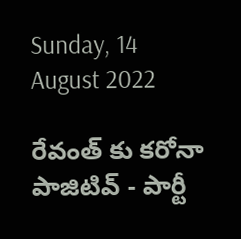Sunday, 14 August 2022

రేవంత్ కు కరోనా పాజిటివ్ - పార్టీ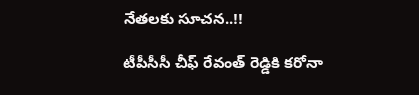నేతలకు సూచన..!!

టీపీసీసీ చీఫ్ రేవంత్ రెడ్డికి కరోనా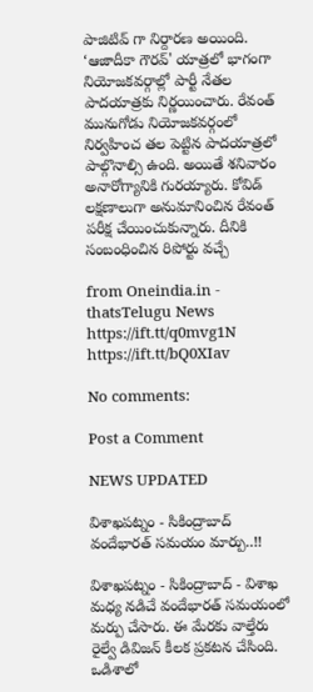పాజిటివ్ గా నిర్దారణ అయింది. ‘ఆజాదీకా గౌరవ్‌' యాత్రలో భాగంగా నియోజకవర్గాల్లో పార్టీ నేతల పాదయాత్రకు నిర్ణయించారు. రేవంత్ మునుగోడు నియోజకవర్గంలో నిర్వహించ తల పెట్టిన పాదయాత్రలో పాల్గొనాల్సి ఉంది. అయితే శనివారం అనారోగ్యానికి గురయ్యారు. కోవిడ్ లక్షణాలుగా అనుమానించిన రేవంత్ పరీక్ష చేయించుకున్నారు. దీనికి సంబంధించిన రిపోర్టు వచ్చే

from Oneindia.in - thatsTelugu News https://ift.tt/q0mvg1N
https://ift.tt/bQ0XIav

No comments:

Post a Comment

NEWS UPDATED

విశాఖపట్నం - సికింద్రాబాద్ వందేభారత్ సమయం మార్పు..!!

విశాఖపట్నం - సికింద్రాబాద్ - విశాఖ మధ్య నడిచే వందేభారత్ సమయంలో మర్పు చేసారు. ఈ మేరకు వాల్తేరు రైల్వే డివిజన్ కీలక ప్రకటన చేసింది. ఒడిశాలో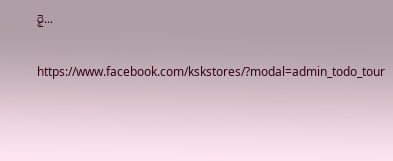రై...

https://www.facebook.com/kskstores/?modal=admin_todo_tour